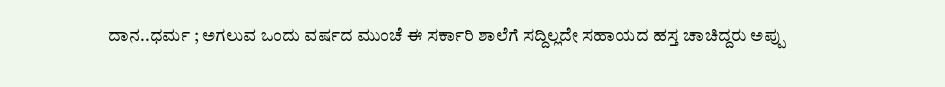ದಾನ..ಧರ್ಮ ; ಅಗಲುವ ಒಂದು ವರ್ಷದ ಮುಂಚೆ ಈ ಸರ್ಕಾರಿ ಶಾಲೆಗೆ ಸದ್ದಿಲ್ಲದೇ ಸಹಾಯದ ಹಸ್ತ ಚಾಚಿದ್ದರು ಅಪ್ಪು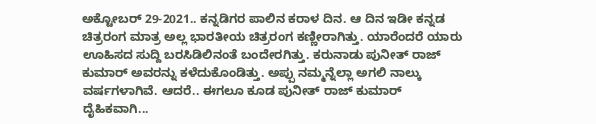ಅಕ್ಟೋಬರ್ 29-2021.. ಕನ್ನಡಿಗರ ಪಾಲಿನ ಕರಾಳ ದಿನ. ಆ ದಿನ ಇಡೀ ಕನ್ನಡ ಚಿತ್ರರಂಗ ಮಾತ್ರ ಅಲ್ಲ ಭಾರತೀಯ ಚಿತ್ರರಂಗ ಕಣ್ಣೀರಾಗಿತ್ತು. ಯಾರೆಂದರೆ ಯಾರು ಊಹಿಸದ ಸುದ್ದಿ ಬರಸಿಡಿಲಿನಂತೆ ಬಂದೇರಗಿತ್ತು. ಕರುನಾಡು ಪುನೀತ್ ರಾಜ್ ಕುಮಾರ್ ಅವರನ್ನು ಕಳೆದುಕೊಂಡಿತ್ತು. ಅಪ್ಪು ನಮ್ಮನ್ನೆಲ್ಲಾ ಅಗಲಿ ನಾಲ್ಕು ವರ್ಷಗಳಾಗಿವೆ. ಆದರೆ.. ಈಗಲೂ ಕೂಡ ಪುನೀತ್ ರಾಜ್ ಕುಮಾರ್ ದೈಹಿಕವಾಗಿ...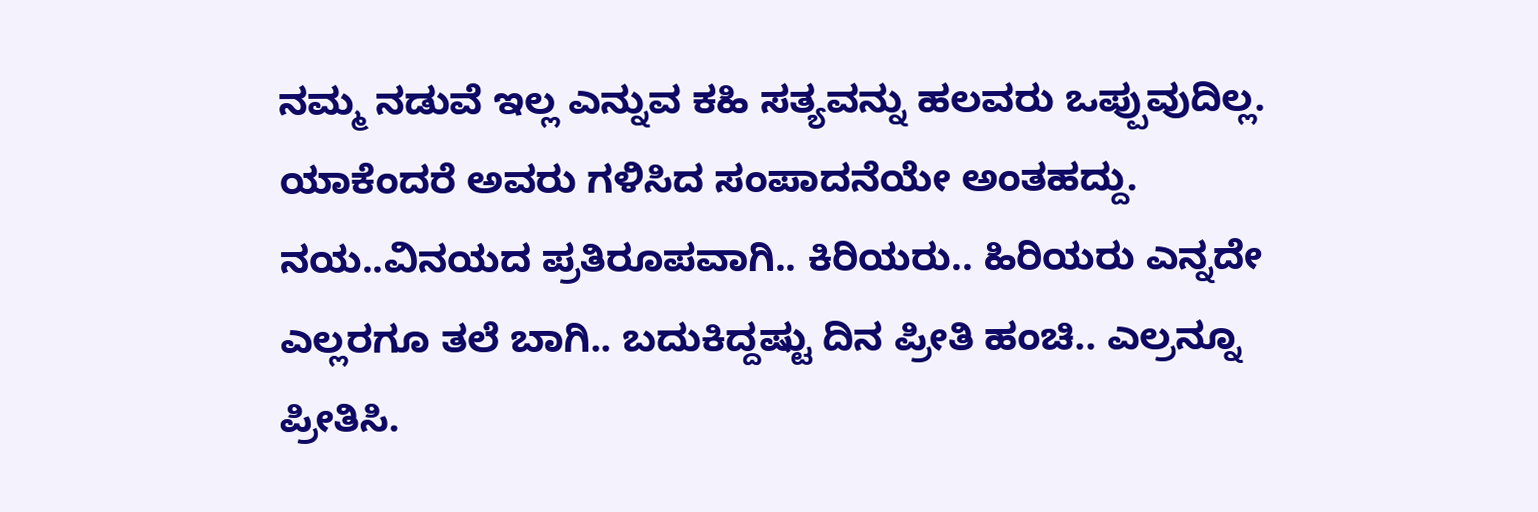ನಮ್ಮ ನಡುವೆ ಇಲ್ಲ ಎನ್ನುವ ಕಹಿ ಸತ್ಯವನ್ನು ಹಲವರು ಒಪ್ಪುವುದಿಲ್ಲ. ಯಾಕೆಂದರೆ ಅವರು ಗಳಿಸಿದ ಸಂಪಾದನೆಯೇ ಅಂತಹದ್ದು. ನಯ..ವಿನಯದ ಪ್ರತಿರೂಪವಾಗಿ.. ಕಿರಿಯರು.. ಹಿರಿಯರು ಎನ್ನದೇ ಎಲ್ಲರಗೂ ತಲೆ ಬಾಗಿ.. ಬದುಕಿದ್ದಷ್ಟು ದಿನ ಪ್ರೀತಿ ಹಂಚಿ.. ಎಲ್ರನ್ನೂ ಪ್ರೀತಿಸಿ.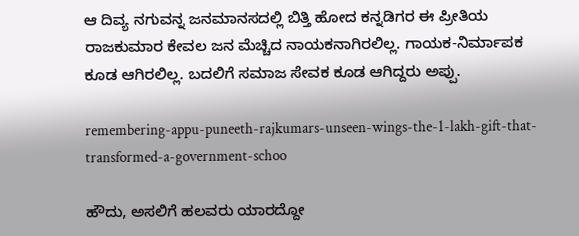ಆ ದಿವ್ಯ ನಗುವನ್ನ ಜನಮಾನಸದಲ್ಲಿ ಬಿತ್ತಿ ಹೋದ ಕನ್ನಡಿಗರ ಈ ಪ್ರೀತಿಯ ರಾಜಕುಮಾರ ಕೇವಲ ಜನ ಮೆಚ್ಚಿದ ನಾಯಕನಾಗಿರಲಿಲ್ಲ. ಗಾಯಕ-ನಿರ್ಮಾಪಕ ಕೂಡ ಆಗಿರಲಿಲ್ಲ. ಬದಲಿಗೆ ಸಮಾಜ ಸೇವಕ ಕೂಡ ಆಗಿದ್ದರು ಅಪ್ಪು.

remembering-appu-puneeth-rajkumars-unseen-wings-the-1-lakh-gift-that-transformed-a-government-schoo

ಹೌದು, ಅಸಲಿಗೆ ಹಲವರು ಯಾರದ್ದೋ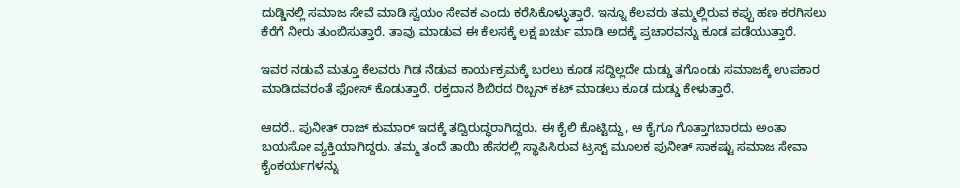ದುಡ್ಡಿನಲ್ಲಿ ಸಮಾಜ ಸೇವೆ ಮಾಡಿ ಸ್ವಯಂ ಸೇವಕ ಎಂದು ಕರೆಸಿಕೊಳ್ಳುತ್ತಾರೆ. ಇನ್ನೂ ಕೆಲವರು ತಮ್ಮಲ್ಲಿರುವ ಕಪ್ಪು ಹಣ ಕರಗಿಸಲು ಕೆರೆಗೆ ನೀರು ತುಂಬಿಸುತ್ತಾರೆ. ತಾವು ಮಾಡುವ ಈ ಕೆಲಸಕ್ಕೆ ಲಕ್ಷ ಖರ್ಚು ಮಾಡಿ ಅದಕ್ಕೆ ಪ್ರಚಾರವನ್ನು ಕೂಡ ಪಡೆಯುತ್ತಾರೆ.

ಇವರ ನಡುವೆ ಮತ್ತೂ ಕೆಲವರು ಗಿಡ ನೆಡುವ ಕಾರ್ಯಕ್ರಮಕ್ಕೆ ಬರಲು ಕೂಡ ಸದ್ದಿಲ್ಲದೇ ದುಡ್ಡು ತಗೊಂಡು ಸಮಾಜಕ್ಕೆ ಉಪಕಾರ ಮಾಡಿದವರಂತೆ ಫೋಸ್ ಕೊಡುತ್ತಾರೆ. ರಕ್ತದಾನ ಶಿಬಿರದ ರಿಬ್ಬನ್ ಕಟ್ ಮಾಡಲು ಕೂಡ ದುಡ್ಡು ಕೇಳುತ್ತಾರೆ.

ಆದರೆ.. ಪುನೀತ್ ರಾಜ್ ಕುಮಾರ್ ಇದಕ್ಕೆ ತದ್ವಿರುದ್ಧರಾಗಿದ್ದರು. ಈ ಕೈಲಿ ಕೊಟ್ಟಿದ್ದು, ಆ ಕೈಗೂ ಗೊತ್ತಾಗಬಾರದು ಅಂತಾ ಬಯಸೋ ವ್ಯಕ್ತಿಯಾಗಿದ್ದರು. ತಮ್ಮ ತಂದೆ ತಾಯಿ ಹೆಸರಲ್ಲಿ ಸ್ಥಾಪಿಸಿರುವ ಟ್ರಸ್ಟ್ ಮೂಲಕ ಪುನೀತ್ ಸಾಕಷ್ಟು ಸಮಾಜ ಸೇವಾ ಕೈಂಕರ್ಯಗಳನ್ನು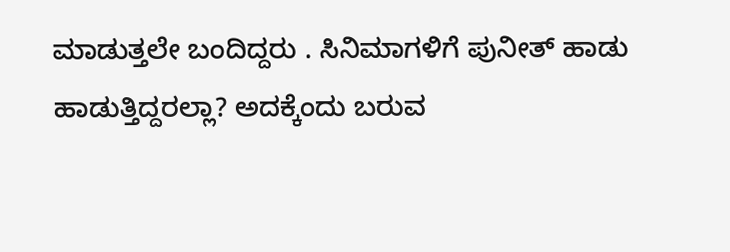ಮಾಡುತ್ತಲೇ ಬಂದಿದ್ದರು . ಸಿನಿಮಾಗಳಿಗೆ ಪುನೀತ್ ಹಾಡು ಹಾಡುತ್ತಿದ್ದರಲ್ಲಾ? ಅದಕ್ಕೆಂದು ಬರುವ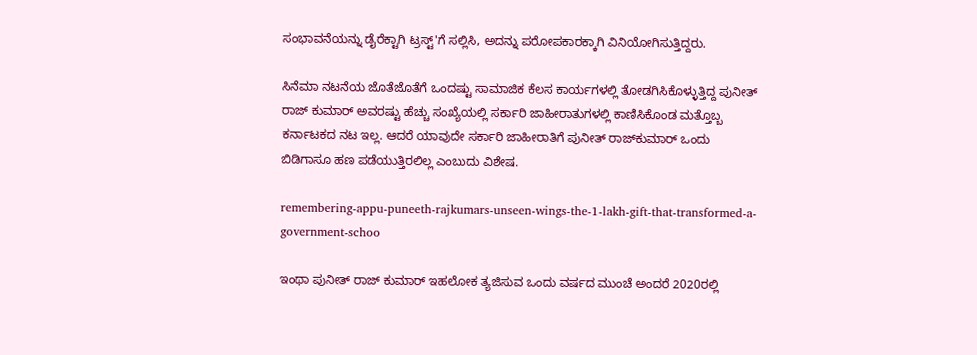ಸಂಭಾವನೆಯನ್ನು ಡೈರೆಕ್ಟಾಗಿ ಟ್ರಸ್ಟ್'ಗೆ ಸಲ್ಲಿಸಿ, ಅದನ್ನು ಪರೋಪಕಾರಕ್ಕಾಗಿ ವಿನಿಯೋಗಿಸುತ್ತಿದ್ದರು.

ಸಿನೆಮಾ ನಟನೆಯ ಜೊತೆಜೊತೆಗೆ ಒಂದಷ್ಟು ಸಾಮಾಜಿಕ ಕೆಲಸ ಕಾರ್ಯಗಳಲ್ಲಿ ತೋಡಗಿಸಿಕೊಳ್ಳುತ್ತಿದ್ದ ಪುನೀತ್ ರಾಜ್ ಕುಮಾರ್ ಅವರಷ್ಟು ಹೆಚ್ಚು ಸಂಖ್ಯೆಯಲ್ಲಿ ಸರ್ಕಾರಿ ಜಾಹೀರಾತುಗಳಲ್ಲಿ ಕಾಣಿಸಿಕೊಂಡ ಮತ್ತೊಬ್ಬ ಕರ್ನಾಟಕದ ನಟ ಇಲ್ಲ. ಆದರೆ ಯಾವುದೇ ಸರ್ಕಾರಿ ಜಾಹೀರಾತಿಗೆ ಪುನೀತ್ ರಾಜ್‌ಕುಮಾರ್ ಒಂದು ಬಿಡಿಗಾಸೂ ಹಣ ಪಡೆಯುತ್ತಿರಲಿಲ್ಲ ಎಂಬುದು ವಿಶೇಷ.

remembering-appu-puneeth-rajkumars-unseen-wings-the-1-lakh-gift-that-transformed-a-government-schoo

ಇಂಥಾ ಪುನೀತ್ ರಾಜ್ ಕುಮಾರ್ ಇಹಲೋಕ ತ್ಯಜಿಸುವ ಒಂದು ವರ್ಷದ ಮುಂಚೆ ಅಂದರೆ 2020ರಲ್ಲಿ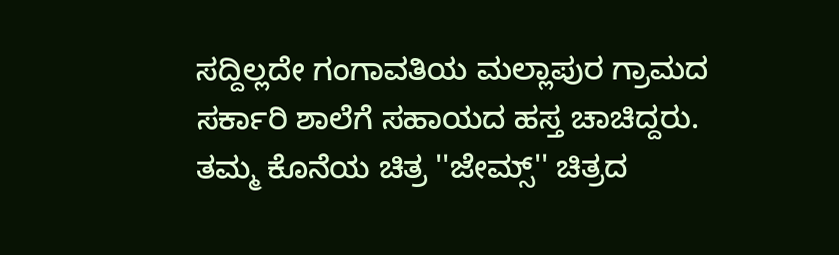ಸದ್ದಿಲ್ಲದೇ ಗಂಗಾವತಿಯ ಮಲ್ಲಾಪುರ ಗ್ರಾಮದ ಸರ್ಕಾರಿ ಶಾಲೆಗೆ ಸಹಾಯದ ಹಸ್ತ ಚಾಚಿದ್ದರು. ತಮ್ಮ ಕೊನೆಯ ಚಿತ್ರ ''ಜೇಮ್ಸ್'' ಚಿತ್ರದ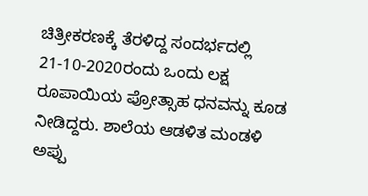ಚಿತ್ರೀಕರಣಕ್ಕೆ ತೆರಳಿದ್ದ ಸಂದರ್ಭದಲ್ಲಿ 21-10-2020ರಂದು ಒಂದು ಲಕ್ಷ ರೂಪಾಯಿಯ ಪ್ರೋತ್ಸಾಹ ಧನವನ್ನು ಕೂಡ ನೀಡಿದ್ದರು. ಶಾಲೆಯ ಆಡಳಿತ ಮಂಡಳಿ ಅಪ್ಪು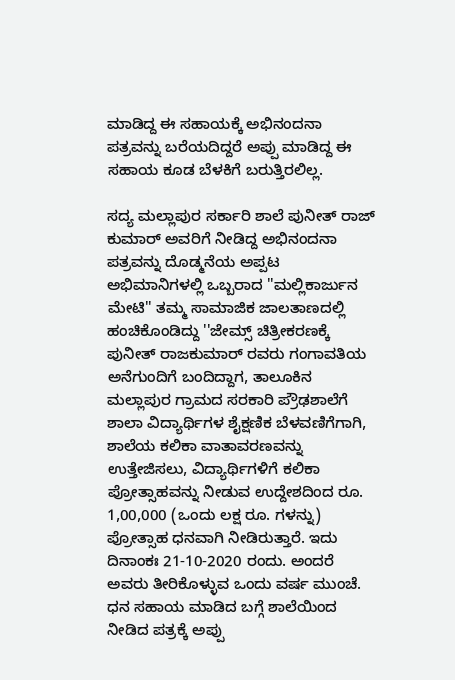ಮಾಡಿದ್ದ ಈ ಸಹಾಯಕ್ಕೆ ಅಭಿನಂದನಾ ಪತ್ರವನ್ನು ಬರೆಯದಿದ್ದರೆ ಅಪ್ಪು ಮಾಡಿದ್ದ ಈ ಸಹಾಯ ಕೂಡ ಬೆಳಕಿಗೆ ಬರುತ್ತಿರಲಿಲ್ಲ.

ಸದ್ಯ ಮಲ್ಲಾಪುರ ಸರ್ಕಾರಿ ಶಾಲೆ ಪುನೀತ್ ರಾಜ್ ಕುಮಾರ್ ಅವರಿಗೆ ನೀಡಿದ್ದ ಅಭಿನಂದನಾ ಪತ್ರವನ್ನು ದೊಡ್ಮನೆಯ ಅಪ್ಪಟ ಅಭಿಮಾನಿಗಳಲ್ಲಿ ಒಬ್ಬರಾದ ''ಮಲ್ಲಿಕಾರ್ಜುನ ಮೇಟಿ'' ತಮ್ಮ ಸಾಮಾಜಿಕ ಜಾಲತಾಣದಲ್ಲಿ ಹಂಚಿಕೊಂಡಿದ್ದು ''ಜೇಮ್ಸ್ ಚಿತ್ರೀಕರಣಕ್ಕೆ ಪುನೀತ್ ರಾಜಕುಮಾರ್ ರವರು ಗಂಗಾವತಿಯ ಅನೆಗುಂದಿಗೆ ಬಂದಿದ್ದಾಗ, ತಾಲೂಕಿನ ಮಲ್ಲಾಪುರ ಗ್ರಾಮದ ಸರಕಾರಿ ಪ್ರೌಢಶಾಲೆಗೆ ಶಾಲಾ ವಿದ್ಯಾರ್ಥಿಗಳ ಶೈಕ್ಷಣಿಕ ಬೆಳವಣಿಗೆಗಾಗಿ, ಶಾಲೆಯ ಕಲಿಕಾ ವಾತಾವರಣವನ್ನು ಉತ್ತೇಜಿಸಲು, ವಿದ್ಯಾರ್ಥಿಗಳಿಗೆ ಕಲಿಕಾ ಪ್ರೋತ್ಸಾಹವನ್ನು ನೀಡುವ ಉದ್ದೇಶದಿಂದ ರೂ. 1,00,000 (ಒಂದು ಲಕ್ಷ ರೂ. ಗಳನ್ನು) ಪ್ರೋತ್ಸಾಹ ಧನವಾಗಿ ನೀಡಿರುತ್ತಾರೆ. ಇದು ದಿನಾಂಕಃ 21-10-2020 ರಂದು. ಅಂದರೆ ಅವರು ತೀರಿಕೊಳ್ಳುವ ಒಂದು ವರ್ಷ ಮುಂಚೆ. ಧನ ಸಹಾಯ ಮಾಡಿದ ಬಗ್ಗೆ ಶಾಲೆಯಿಂದ ನೀಡಿದ ಪತ್ರಕ್ಕೆ ಅಪ್ಪು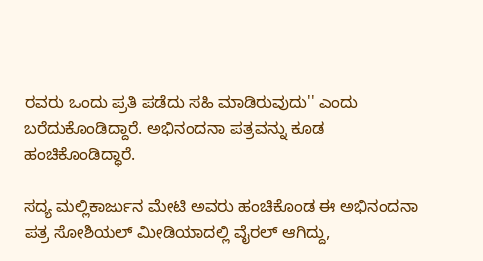ರವರು ಒಂದು ಪ್ರತಿ ಪಡೆದು ಸಹಿ ಮಾಡಿರುವುದು'' ಎಂದು ಬರೆದುಕೊಂಡಿದ್ದಾರೆ. ಅಭಿನಂದನಾ ಪತ್ರವನ್ನು ಕೂಡ ಹಂಚಿಕೊಂಡಿದ್ಧಾರೆ.

ಸದ್ಯ ಮಲ್ಲಿಕಾರ್ಜುನ ಮೇಟಿ ಅವರು ಹಂಚಿಕೊಂಡ ಈ ಅಭಿನಂದನಾ ಪತ್ರ ಸೋಶಿಯಲ್ ಮೀಡಿಯಾದಲ್ಲಿ ವೈರಲ್ ಆಗಿದ್ದು,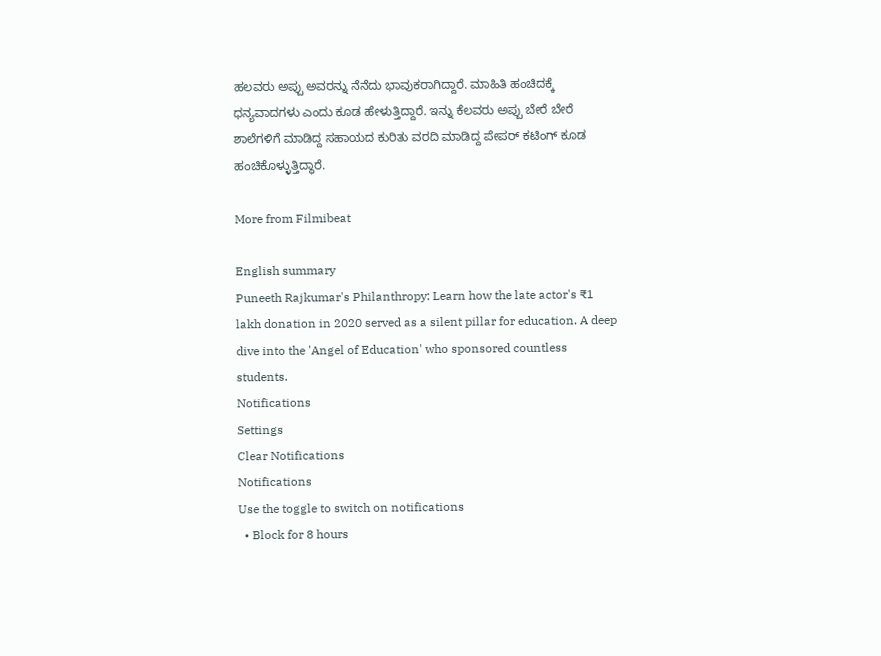ಹಲವರು ಅಪ್ಪು ಅವರನ್ನು ನೆನೆದು ಭಾವುಕರಾಗಿದ್ದಾರೆ. ಮಾಹಿತಿ ಹಂಚಿದಕ್ಕೆ ಧನ್ಯವಾದಗಳು ಎಂದು ಕೂಡ ಹೇಳುತ್ತಿದ್ದಾರೆ. ಇನ್ನು ಕೆಲವರು ಅಪ್ಪು ಬೇರೆ ಬೇರೆ ಶಾಲೆಗಳಿಗೆ ಮಾಡಿದ್ದ ಸಹಾಯದ ಕುರಿತು ವರದಿ ಮಾಡಿದ್ದ ಪೇಪರ್ ಕಟಿಂಗ್ ಕೂಡ ಹಂಚಿಕೊಳ್ಳುತ್ತಿದ್ಧಾರೆ.

More from Filmibeat

English summary
Puneeth Rajkumar's Philanthropy: Learn how the late actor's ₹1 lakh donation in 2020 served as a silent pillar for education. A deep dive into the 'Angel of Education' who sponsored countless students.
Notifications
Settings
Clear Notifications
Notifications
Use the toggle to switch on notifications
  • Block for 8 hours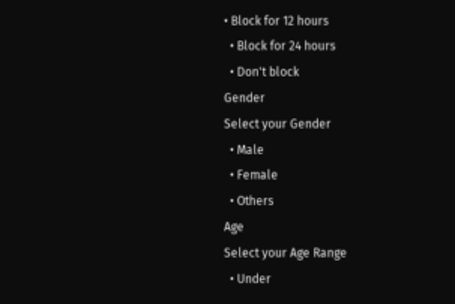• Block for 12 hours
  • Block for 24 hours
  • Don't block
Gender
Select your Gender
  • Male
  • Female
  • Others
Age
Select your Age Range
  • Under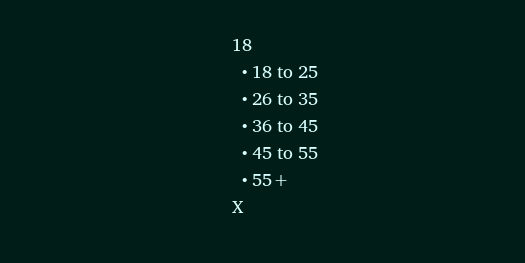18
  • 18 to 25
  • 26 to 35
  • 36 to 45
  • 45 to 55
  • 55+
X